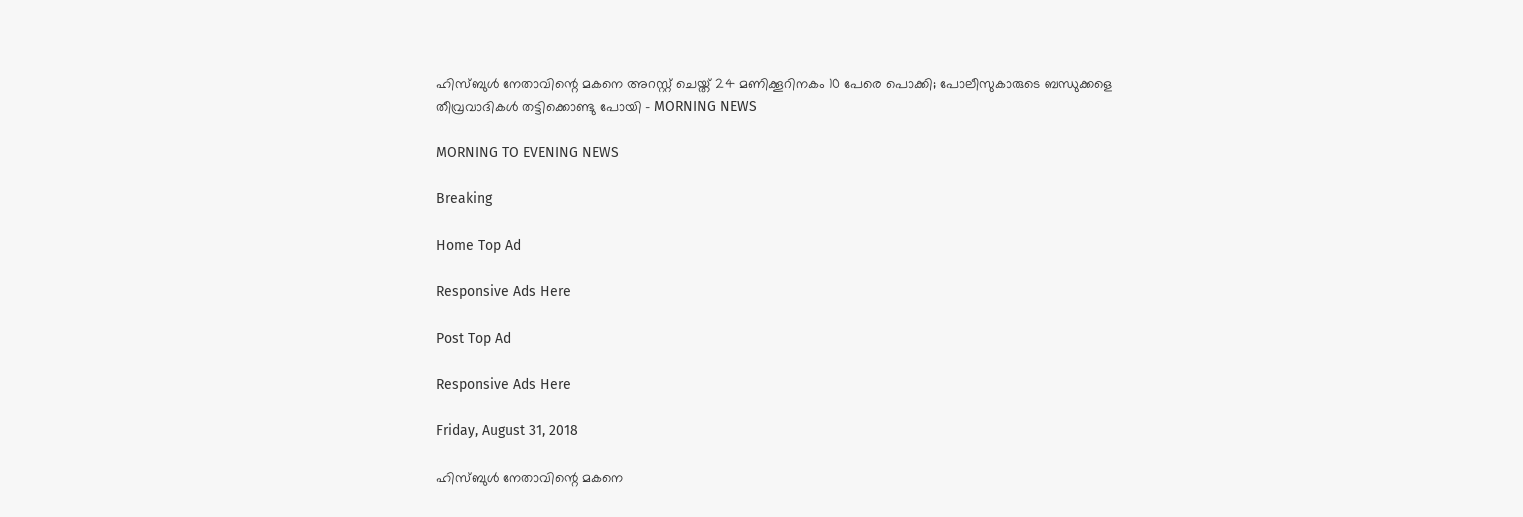ഹിസ്ബുള്‍ നേതാവിന്റെ മകനെ അറസ്റ്റ് ചെയ്ത് 24 മണിക്കൂറിനകം 10 പേരെ പൊക്കി; പോലീസുകാരുടെ ബന്ധുക്കളെ തീവ്രവാദികള്‍ തട്ടിക്കൊണ്ടു പോയി - MORNING NEWS

MORNING TO EVENING NEWS

Breaking

Home Top Ad

Responsive Ads Here

Post Top Ad

Responsive Ads Here

Friday, August 31, 2018

ഹിസ്ബുള്‍ നേതാവിന്റെ മകനെ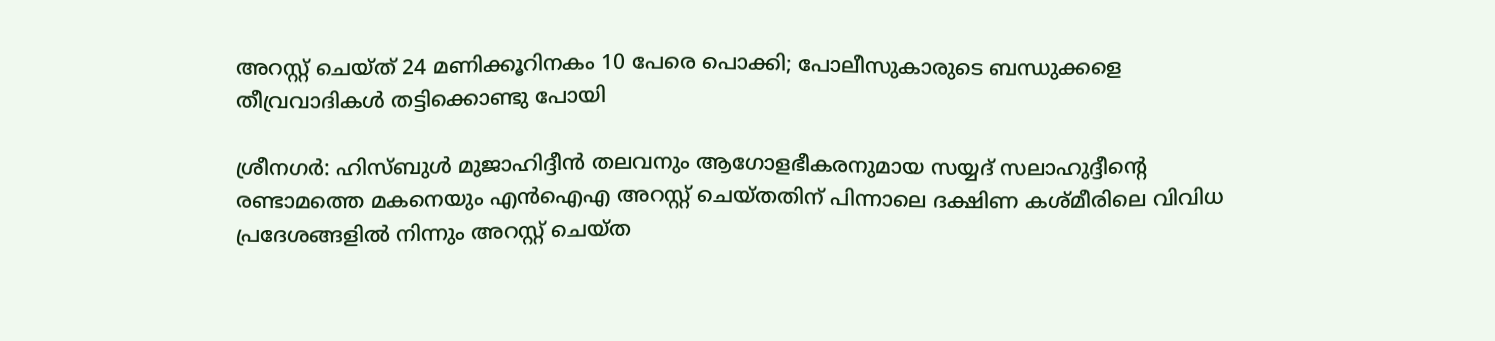അറസ്റ്റ് ചെയ്ത് 24 മണിക്കൂറിനകം 10 പേരെ പൊക്കി; പോലീസുകാരുടെ ബന്ധുക്കളെ തീവ്രവാദികള്‍ തട്ടിക്കൊണ്ടു പോയി

ശ്രീനഗര്‍: ഹിസ്ബുള്‍ മുജാഹിദ്ദീന്‍ തലവനും ആഗോളഭീകരനുമായ സയ്യദ് സലാഹുദ്ദീന്റെ രണ്ടാമത്തെ മകനെയും എന്‍ഐഎ അറസ്റ്റ് ചെയ്തതിന് പിന്നാലെ ദക്ഷിണ കശ്മീരിലെ വിവിധ പ്രദേശങ്ങളില്‍ നിന്നും അറസ്റ്റ് ചെയ്ത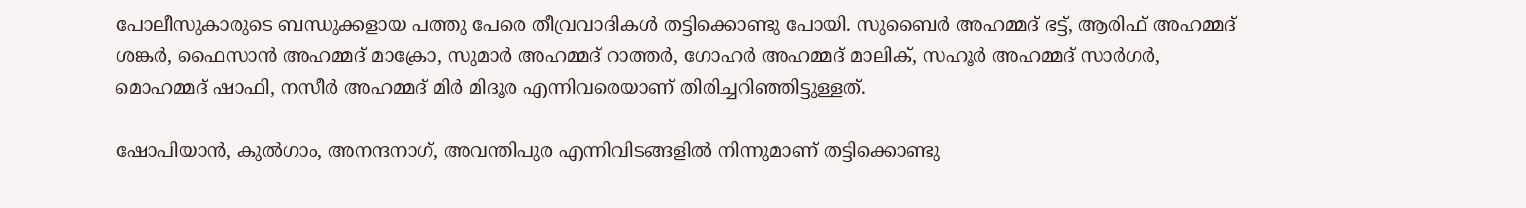പോലീസുകാരുടെ ബന്ധുക്കളായ പത്തു പേരെ തീവ്രവാദികള്‍ തട്ടിക്കൊണ്ടു പോയി. സുബൈര്‍ അഹമ്മദ് ഭട്ട്, ആരിഫ് അഹമ്മദ് ശങ്കര്‍, ഫൈസാന്‍ അഹമ്മദ് മാക്രോ, സുമാര്‍ അഹമ്മദ് റാത്തര്‍, ഗോഹര്‍ അഹമ്മദ് മാലിക്, സഹൂര്‍ അഹമ്മദ് സാര്‍ഗര്‍, മൊഹമ്മദ് ഷാഫി, നസീര്‍ അഹമ്മദ് മിര്‍ മിദൂര എന്നിവരെയാണ് തിരിച്ചറിഞ്ഞിട്ടുള്ളത്.

ഷോപിയാന്‍, കുല്‍ഗാം, അനന്ദനാഗ്, അവന്തിപുര എന്നിവിടങ്ങളില്‍ നിന്നുമാണ് തട്ടിക്കൊണ്ടു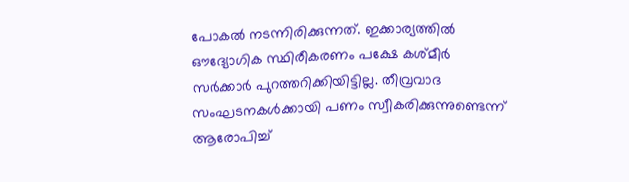പോകല്‍ നടന്നിരിക്കുന്നത്. ഇക്കാര്യത്തില്‍ ഔദ്യോഗിക സ്ഥിരീകരണം പക്ഷേ കശ്മീര്‍ സര്‍ക്കാര്‍ പുറത്തറിക്കിയിട്ടില്ല. തീവ്രവാദ സംഘടനകള്‍ക്കായി പണം സ്വീകരിക്കുന്നുണ്ടെന്ന് ആരോപിച്ച്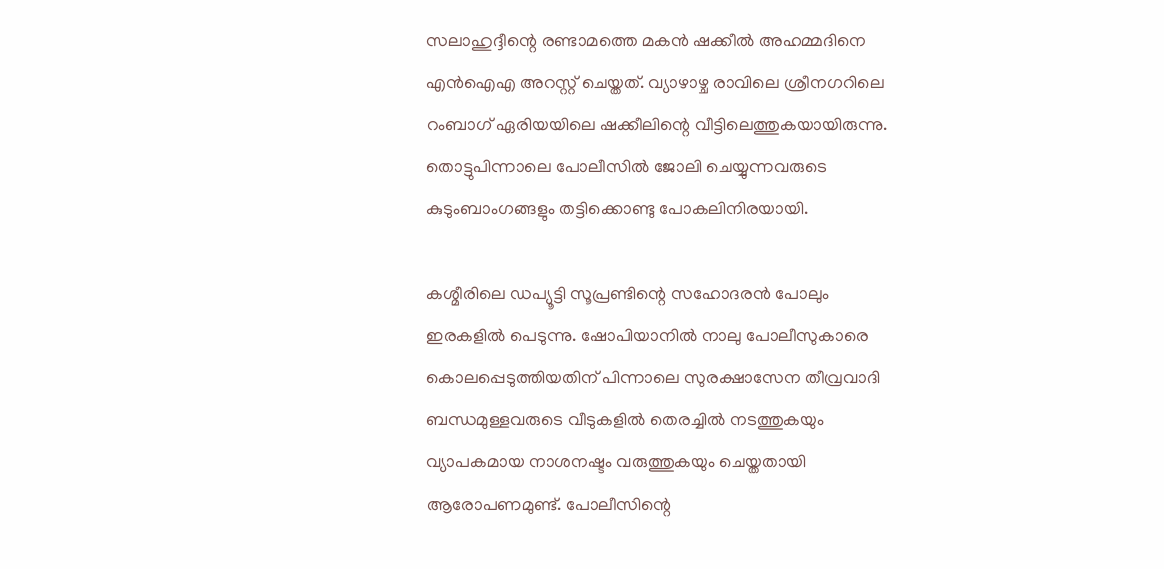സലാഹുദ്ദീന്റെ രണ്ടാമത്തെ മകന്‍ ഷക്കീല്‍ അഹമ്മദിനെ എന്‍ഐഎ അറസ്റ്റ് ചെയ്തത്. വ്യാഴാഴ്ച രാവിലെ ശ്രീനഗറിലെ റംബാഗ് ഏരിയയിലെ ഷക്കീലിന്റെ വീട്ടിലെത്തുകയായിരുന്നു. തൊട്ടുപിന്നാലെ പോലീസില്‍ ജോലി ചെയ്യുന്നവരുടെ കുടുംബാംഗങ്ങളും തട്ടിക്കൊണ്ടു പോകലിനിരയായി.

കശ്മീരിലെ ഡപ്യൂട്ടി സൂപ്രണ്ടിന്റെ സഹോദരന്‍ പോലും ഇരകളില്‍ പെടുന്നു. ഷോപിയാനില്‍ നാലു പോലീസുകാരെ കൊലപ്പെടുത്തിയതിന് പിന്നാലെ സുരക്ഷാസേന തീവ്രവാദി ബന്ധമുള്ളവരുടെ വീടുകളില്‍ തെരച്ചില്‍ നടത്തുകയും വ്യാപകമായ നാശനഷ്ടം വരുത്തുകയും ചെയ്തതായി ആരോപണമുണ്ട്. പോലീസിന്റെ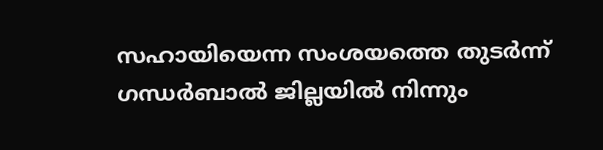സഹായിയെന്ന സംശയത്തെ തുടര്‍ന്ന് ഗന്ധര്‍ബാല്‍ ജില്ലയില്‍ നിന്നും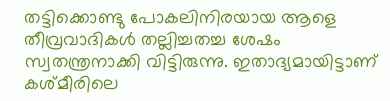തട്ടിക്കൊണ്ടു പോകലിനിരയായ ആളെ തീവ്രവാദികള്‍ തല്ലിച്ചതച്ച ശേഷം സ്വതന്ത്രനാക്കി വിട്ടിരുന്നു. ഇതാദ്യമായിട്ടാണ് കശ്മീരിലെ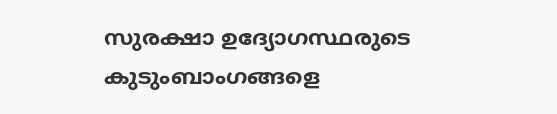സുരക്ഷാ ഉദ്യോഗസ്ഥരുടെ കുടുംബാംഗങ്ങളെ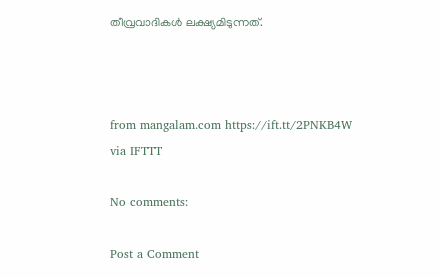തീവ്രവാദികള്‍ ലക്ഷ്യമിടുന്നത്.



from mangalam.com https://ift.tt/2PNKB4W
via IFTTT

No comments:

Post a Comment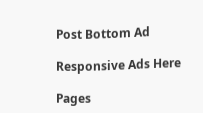Post Bottom Ad

Responsive Ads Here

Pages